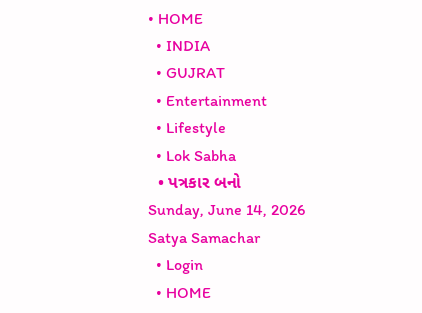• HOME
  • INDIA
  • GUJRAT
  • Entertainment
  • Lifestyle
  • Lok Sabha
  • પત્રકાર બનો
Sunday, June 14, 2026
Satya Samachar
  • Login
  • HOME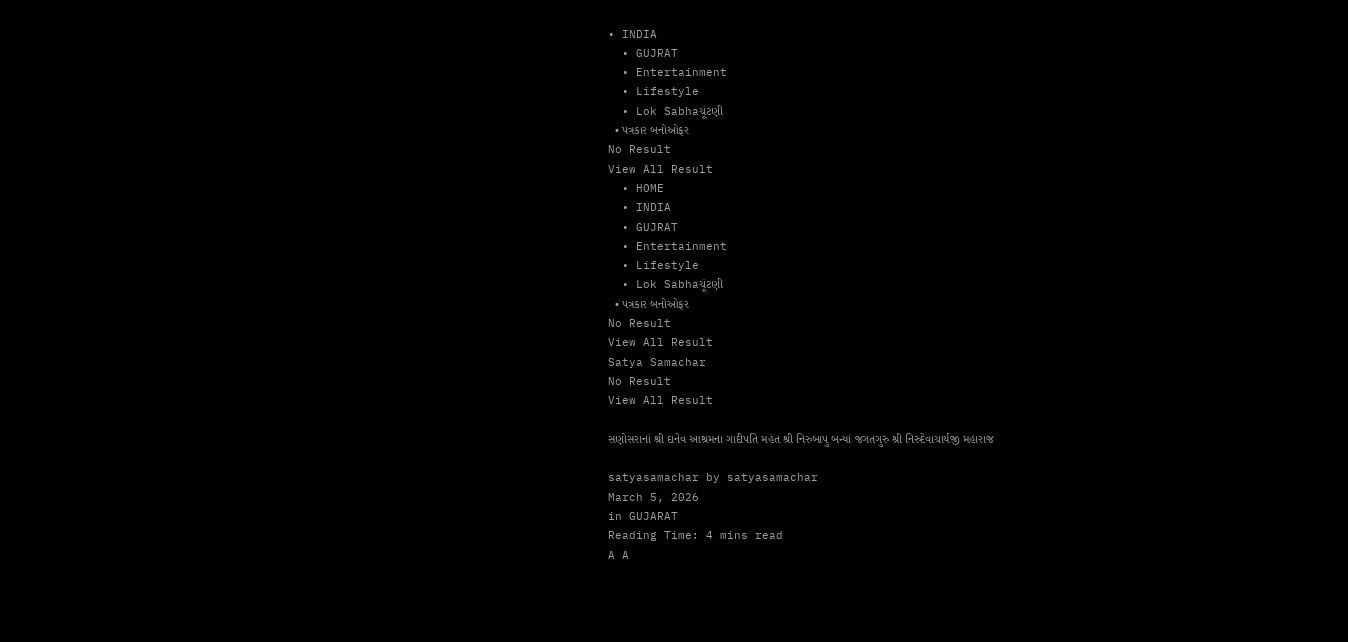• INDIA
  • GUJRAT
  • Entertainment
  • Lifestyle
  • Lok Sabhaચૂંટણી
  • પત્રકાર બનોઓફર
No Result
View All Result
  • HOME
  • INDIA
  • GUJRAT
  • Entertainment
  • Lifestyle
  • Lok Sabhaચૂંટણી
  • પત્રકાર બનોઓફર
No Result
View All Result
Satya Samachar
No Result
View All Result

સણોસરાનાં શ્રી દાનેવ આશ્રમના ગાદીપતિ મહંત શ્રી નિરુબાપુ બન્યાં જગતગુરુ શ્રી નિરુદેવાચાર્યજી મહારાજ

satyasamachar by satyasamachar
March 5, 2026
in GUJARAT
Reading Time: 4 mins read
A A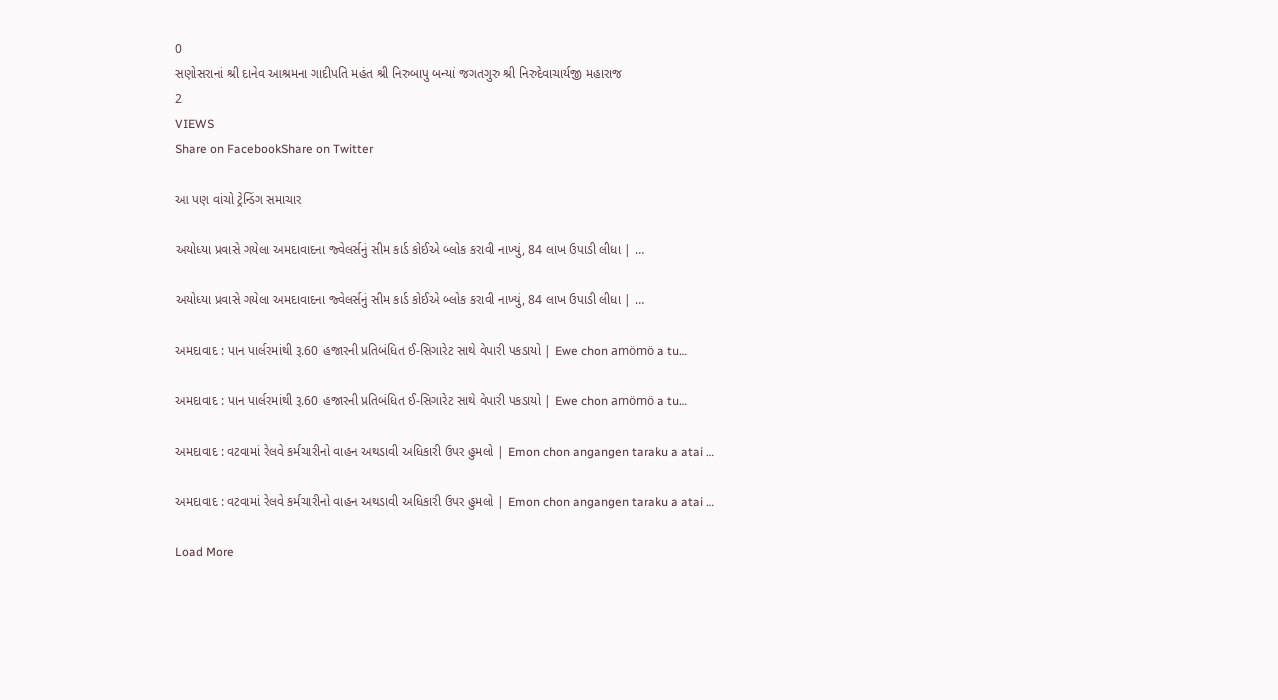0
સણોસરાનાં શ્રી દાનેવ આશ્રમના ગાદીપતિ મહંત શ્રી નિરુબાપુ બન્યાં જગતગુરુ શ્રી નિરુદેવાચાર્યજી મહારાજ
2
VIEWS
Share on FacebookShare on Twitter

આ પણ વાંચો ટ્રેન્ડિંગ સમાચાર

અયોધ્યા પ્રવાસે ગયેલા અમદાવાદના જ્વેલર્સનું સીમ કાર્ડ કોઈએ બ્લોક કરાવી નાખ્યું, 84 લાખ ઉપાડી લીધા | …

અયોધ્યા પ્રવાસે ગયેલા અમદાવાદના જ્વેલર્સનું સીમ કાર્ડ કોઈએ બ્લોક કરાવી નાખ્યું, 84 લાખ ઉપાડી લીધા | …

અમદાવાદ : પાન પાર્લરમાંથી રૂ.60 હજારની પ્રતિબંધિત ઈ-સિગારેટ સાથે વેપારી પકડાયો | Ewe chon amömö a tu…

અમદાવાદ : પાન પાર્લરમાંથી રૂ.60 હજારની પ્રતિબંધિત ઈ-સિગારેટ સાથે વેપારી પકડાયો | Ewe chon amömö a tu…

અમદાવાદ : વટવામાં રેલવે કર્મચારીનો વાહન અથડાવી અધિકારી ઉપર હુમલો | Emon chon angangen taraku a atai …

અમદાવાદ : વટવામાં રેલવે કર્મચારીનો વાહન અથડાવી અધિકારી ઉપર હુમલો | Emon chon angangen taraku a atai …

Load More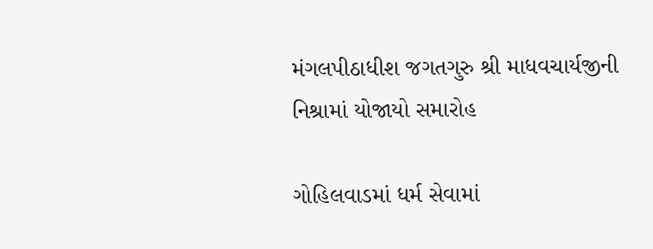મંગલપીઠાધીશ જગતગુરુ શ્રી માધવચાર્યજીની નિશ્રામાં યોજાયો સમારોહ

ગોહિલવાડમાં ધર્મ સેવામાં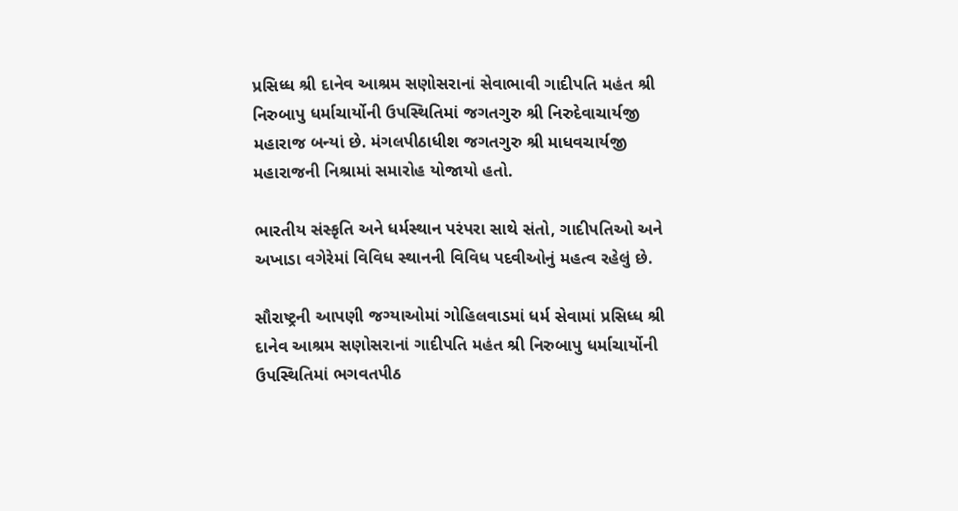પ્રસિધ્ધ શ્રી દાનેવ આશ્રમ સણોસરાનાં સેવાભાવી ગાદીપતિ મહંત શ્રી નિરુબાપુ ધર્માચાર્યોની ઉપસ્થિતિમાં જગતગુરુ શ્રી નિરુદેવાચાર્યજી મહારાજ બન્યાં છે. મંગલપીઠાધીશ જગતગુરુ શ્રી માધવચાર્યજી મહારાજની નિશ્રામાં સમારોહ યોજાયો હતો.

ભારતીય સંસ્કૃતિ અને ધર્મસ્થાન પરંપરા સાથે સંતો, ગાદીપતિઓ અને અખાડા વગેરેમાં વિવિધ સ્થાનની વિવિધ પદવીઓનું મહત્વ રહેલું છે.

સૌરાષ્ટ્રની આપણી જગ્યાઓમાં ગોહિલવાડમાં ધર્મ સેવામાં પ્રસિધ્ધ શ્રી દાનેવ આશ્રમ સણોસરાનાં ગાદીપતિ મહંત શ્રી નિરુબાપુ ધર્માચાર્યોની ઉપસ્થિતિમાં ભગવતપીઠ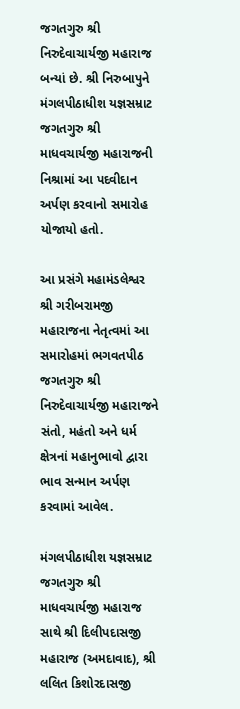જગતગુરુ શ્રી નિરુદેવાચાર્યજી મહારાજ બન્યાં છે. શ્રી નિરુબાપુને મંગલપીઠાધીશ યજ્ઞસમ્રાટ જગતગુરુ શ્રી માધવચાર્યજી મહારાજની નિશ્રામાં આ પદવીદાન અર્પણ કરવાનો સમારોહ યોજાયો હતો.

આ પ્રસંગે મહામંડલેશ્વર શ્રી ગરીબરામજી મહારાજના નેતૃત્વમાં આ સમારોહમાં ભગવતપીઠ જગતગુરુ શ્રી નિરુદેવાચાર્યજી મહારાજને સંતો, મહંતો અને ધર્મ ક્ષેત્રનાં મહાનુભાવો દ્વારા ભાવ સન્માન અર્પણ કરવામાં આવેલ.

મંગલપીઠાધીશ યજ્ઞસમ્રાટ જગતગુરુ શ્રી માધવચાર્યજી મહારાજ સાથે શ્રી દિલીપદાસજી મહારાજ (અમદાવાદ), શ્રી લલિત કિશોરદાસજી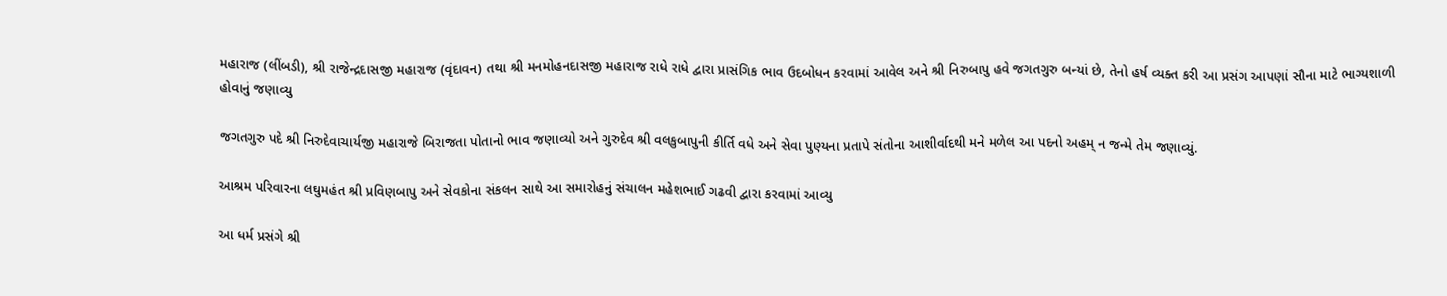મહારાજ (લીંબડી), શ્રી રાજેન્દ્રદાસજી મહારાજ (વૃંદાવન) તથા શ્રી મનમોહનદાસજી મહારાજ રાધે રાધે દ્વારા પ્રાસંગિક ભાવ ઉદબોધન કરવામાં આવેલ અને શ્રી નિરુબાપુ હવે જગતગુરુ બન્યાં છે, તેનો હર્ષ વ્યક્ત કરી આ પ્રસંગ આપણાં સૌના માટે ભાગ્યશાળી હોવાનું જણાવ્યુ

જગતગુરુ પદે શ્રી નિરુદેવાચાર્યજી મહારાજે બિરાજતા પોતાનો ભાવ જણાવ્યો અને ગુરુદેવ શ્રી વલકુબાપુની કીર્તિ વધે અને સેવા પુણ્યના પ્રતાપે સંતોના આશીર્વાદથી મને મળેલ આ પદનો અહમ્ ન જન્મે તેમ જણાવ્યું.

આશ્રમ પરિવારના લઘુમહંત શ્રી પ્રવિણબાપુ અને સેવકોના સંકલન સાથે આ સમારોહનું સંચાલન મહેશભાઈ ગઢવી દ્વારા કરવામાં આવ્યુ

આ ધર્મ પ્રસંગે શ્રી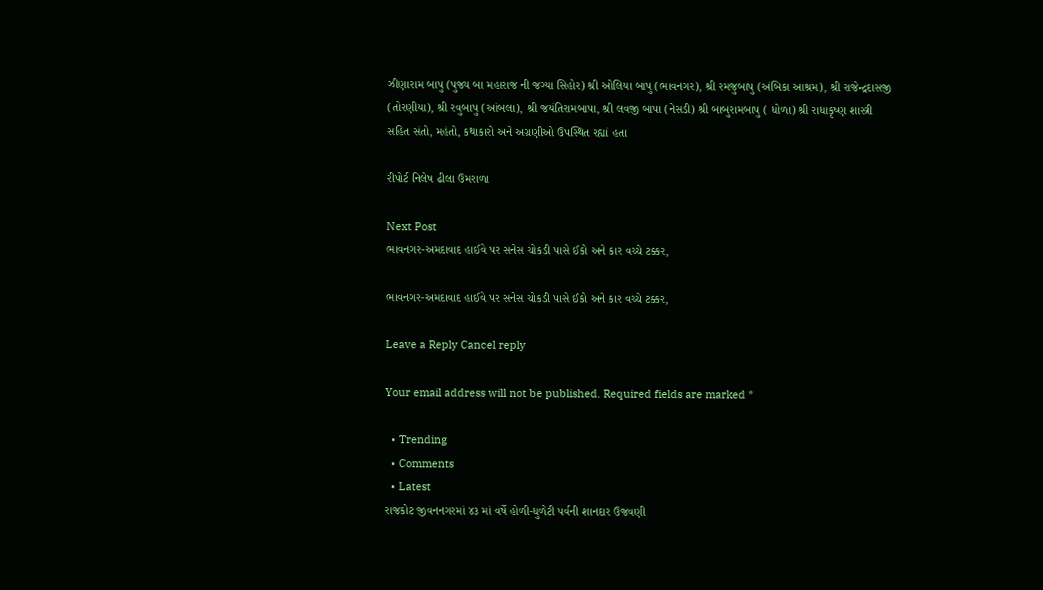ઝીણારામ બાપુ (પુજ્ય બા મહારાજ ની જગ્યા સિહોર) શ્રી ઓલિયા બાપુ (ભાવનગર), શ્રી રમજુબાપુ (અંબિકા આશ્રમ), શ્રી રાજેન્દ્રદાસજી (તોરણીયા), શ્રી રવુબાપુ (આંબલા), શ્રી જયંતિરામબાપા, શ્રી લવજી બાપા (નેસડી) શ્રી બાબુરામબાપુ ( ધોળા) શ્રી રાધાકૃષ્ણ શાસ્ત્રી સહિત સંતો, મહંતો, કથાકારો અને અગ્રણીઓ ઉપસ્થિત રહ્યાં હતા

રીપોર્ટ નિલેષ ઢીલા ઉમરાળા

Next Post
ભાવનગર-અમદાવાદ હાઈવે પર સનેસ ચોકડી પાસે ઈકો અને કાર વચ્ચે ટક્કર,

ભાવનગર-અમદાવાદ હાઈવે પર સનેસ ચોકડી પાસે ઈકો અને કાર વચ્ચે ટક્કર,

Leave a Reply Cancel reply

Your email address will not be published. Required fields are marked *

  • Trending
  • Comments
  • Latest
રાજકોટ જીવનનગરમાં ૪૩ માં વર્ષે હોળી-ધુળેટી પર્વની શાનદાર ઉજવણી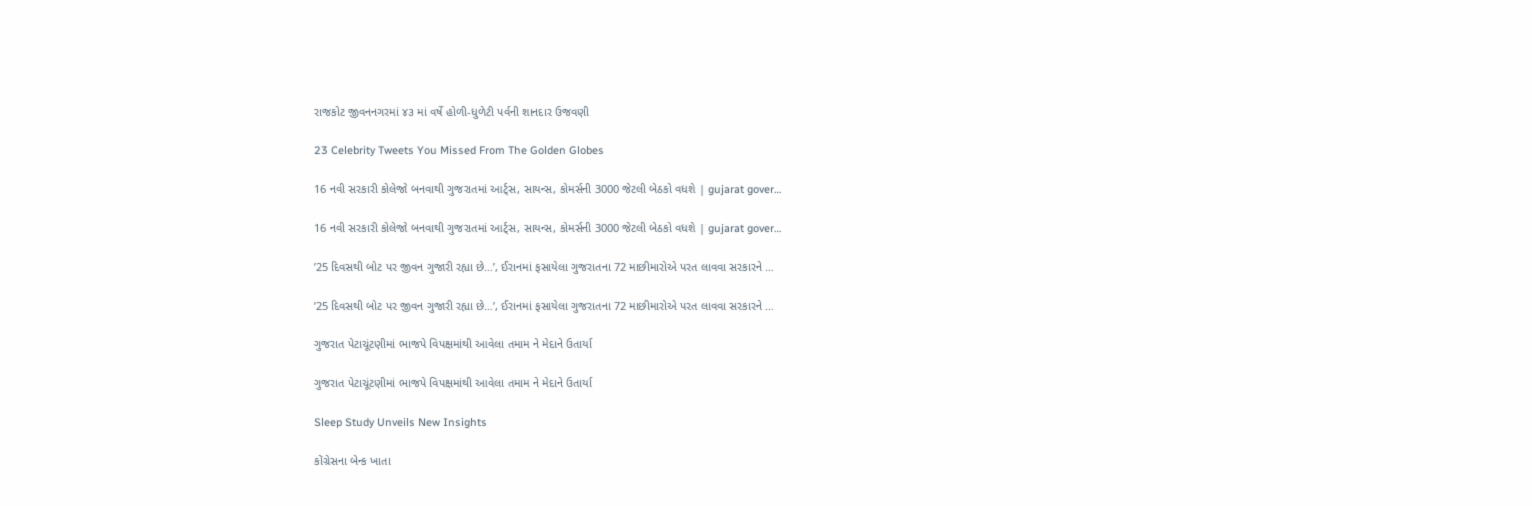રાજકોટ જીવનનગરમાં ૪૩ માં વર્ષે હોળી-ધુળેટી પર્વની શાનદાર ઉજવણી

23 Celebrity Tweets You Missed From The Golden Globes

16 નવી સરકારી કોલેજો બનવાથી ગુજરાતમાં આર્ટ્સ, સાયન્સ, કોમર્સની 3000 જેટલી બેઠકો વધશે | gujarat gover…

16 નવી સરકારી કોલેજો બનવાથી ગુજરાતમાં આર્ટ્સ, સાયન્સ, કોમર્સની 3000 જેટલી બેઠકો વધશે | gujarat gover…

’25 દિવસથી બોટ પર જીવન ગુજારી રહ્યા છે…’, ઈરાનમાં ફસાયેલા ગુજરાતના 72 માછીમારોએ પરત લાવવા સરકારને …

’25 દિવસથી બોટ પર જીવન ગુજારી રહ્યા છે…’, ઈરાનમાં ફસાયેલા ગુજરાતના 72 માછીમારોએ પરત લાવવા સરકારને …

ગુજરાત પેટાચૂંટણીમાં ભાજપે વિપક્ષમાંથી આવેલા તમામ ને મેદાને ઉતાર્યા

ગુજરાત પેટાચૂંટણીમાં ભાજપે વિપક્ષમાંથી આવેલા તમામ ને મેદાને ઉતાર્યા

Sleep Study Unveils New Insights

કોંગ્રેસના બેન્ક ખાતા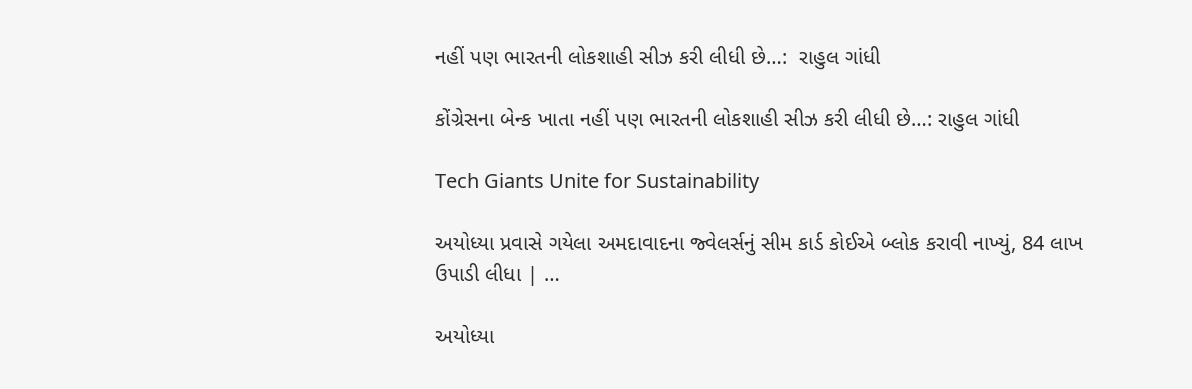નહીં પણ ભારતની લોકશાહી સીઝ કરી લીધી છે…:  રાહુલ ગાંધી

કોંગ્રેસના બેન્ક ખાતા નહીં પણ ભારતની લોકશાહી સીઝ કરી લીધી છે…: રાહુલ ગાંધી

Tech Giants Unite for Sustainability

અયોધ્યા પ્રવાસે ગયેલા અમદાવાદના જ્વેલર્સનું સીમ કાર્ડ કોઈએ બ્લોક કરાવી નાખ્યું, 84 લાખ ઉપાડી લીધા | …

અયોધ્યા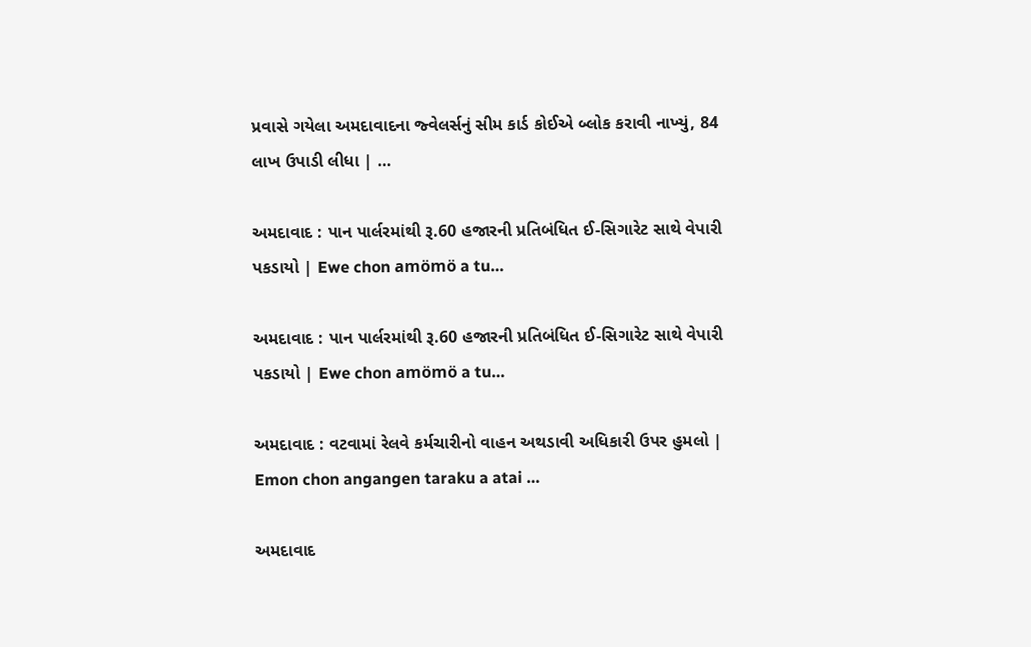પ્રવાસે ગયેલા અમદાવાદના જ્વેલર્સનું સીમ કાર્ડ કોઈએ બ્લોક કરાવી નાખ્યું, 84 લાખ ઉપાડી લીધા | …

અમદાવાદ : પાન પાર્લરમાંથી રૂ.60 હજારની પ્રતિબંધિત ઈ-સિગારેટ સાથે વેપારી પકડાયો | Ewe chon amömö a tu…

અમદાવાદ : પાન પાર્લરમાંથી રૂ.60 હજારની પ્રતિબંધિત ઈ-સિગારેટ સાથે વેપારી પકડાયો | Ewe chon amömö a tu…

અમદાવાદ : વટવામાં રેલવે કર્મચારીનો વાહન અથડાવી અધિકારી ઉપર હુમલો | Emon chon angangen taraku a atai …

અમદાવાદ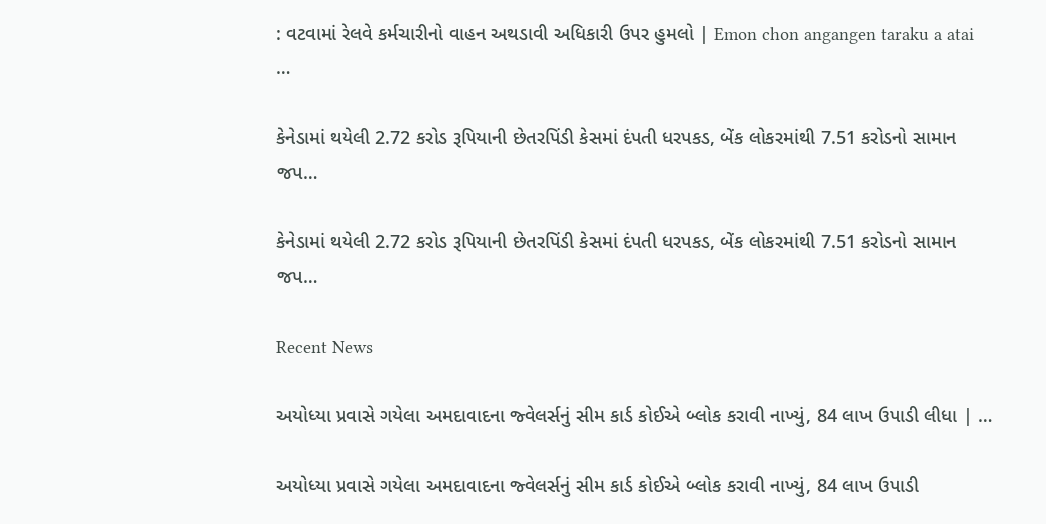: વટવામાં રેલવે કર્મચારીનો વાહન અથડાવી અધિકારી ઉપર હુમલો | Emon chon angangen taraku a atai …

કેનેડામાં થયેલી 2.72 કરોડ રૂપિયાની છેતરપિંડી કેસમાં દંપતી ધરપકડ, બેંક લોકરમાંથી 7.51 કરોડનો સામાન જપ…

કેનેડામાં થયેલી 2.72 કરોડ રૂપિયાની છેતરપિંડી કેસમાં દંપતી ધરપકડ, બેંક લોકરમાંથી 7.51 કરોડનો સામાન જપ…

Recent News

અયોધ્યા પ્રવાસે ગયેલા અમદાવાદના જ્વેલર્સનું સીમ કાર્ડ કોઈએ બ્લોક કરાવી નાખ્યું, 84 લાખ ઉપાડી લીધા | …

અયોધ્યા પ્રવાસે ગયેલા અમદાવાદના જ્વેલર્સનું સીમ કાર્ડ કોઈએ બ્લોક કરાવી નાખ્યું, 84 લાખ ઉપાડી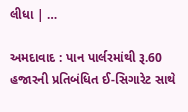લીધા | …

અમદાવાદ : પાન પાર્લરમાંથી રૂ.60 હજારની પ્રતિબંધિત ઈ-સિગારેટ સાથે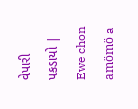વેપારી પકડાયો | Ewe chon amömö a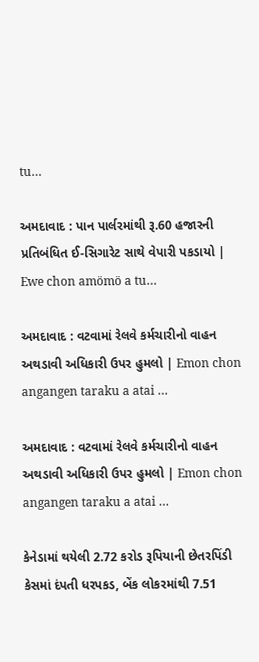tu…

અમદાવાદ : પાન પાર્લરમાંથી રૂ.60 હજારની પ્રતિબંધિત ઈ-સિગારેટ સાથે વેપારી પકડાયો | Ewe chon amömö a tu…

અમદાવાદ : વટવામાં રેલવે કર્મચારીનો વાહન અથડાવી અધિકારી ઉપર હુમલો | Emon chon angangen taraku a atai …

અમદાવાદ : વટવામાં રેલવે કર્મચારીનો વાહન અથડાવી અધિકારી ઉપર હુમલો | Emon chon angangen taraku a atai …

કેનેડામાં થયેલી 2.72 કરોડ રૂપિયાની છેતરપિંડી કેસમાં દંપતી ધરપકડ, બેંક લોકરમાંથી 7.51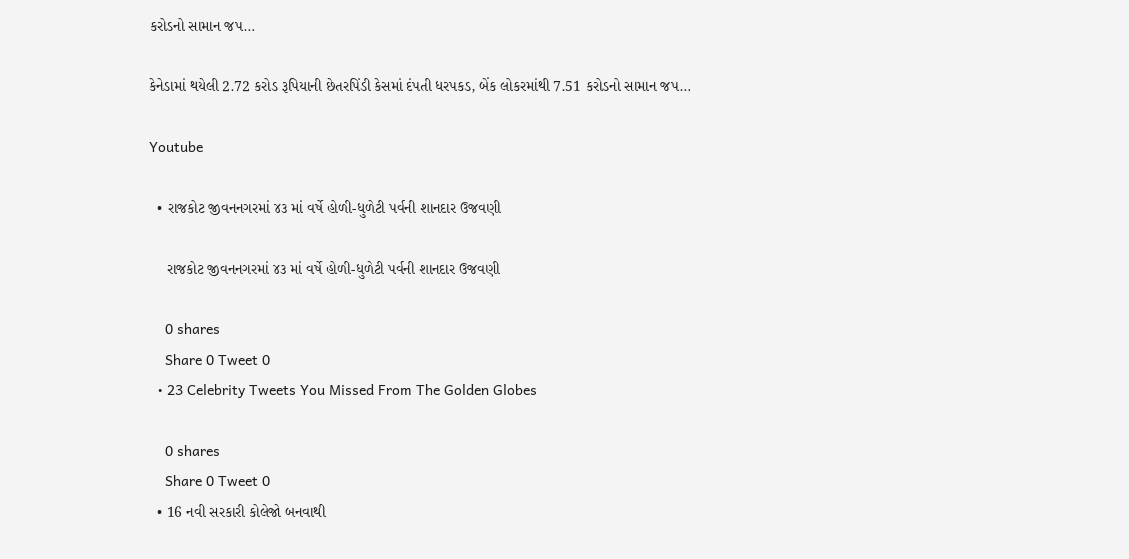કરોડનો સામાન જપ…

કેનેડામાં થયેલી 2.72 કરોડ રૂપિયાની છેતરપિંડી કેસમાં દંપતી ધરપકડ, બેંક લોકરમાંથી 7.51 કરોડનો સામાન જપ…

Youtube

  • રાજકોટ જીવનનગરમાં ૪૩ માં વર્ષે હોળી-ધુળેટી પર્વની શાનદાર ઉજવણી

    રાજકોટ જીવનનગરમાં ૪૩ માં વર્ષે હોળી-ધુળેટી પર્વની શાનદાર ઉજવણી

    0 shares
    Share 0 Tweet 0
  • 23 Celebrity Tweets You Missed From The Golden Globes

    0 shares
    Share 0 Tweet 0
  • 16 નવી સરકારી કોલેજો બનવાથી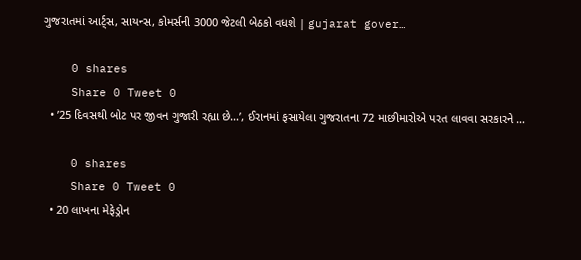ગુજરાતમાં આર્ટ્સ, સાયન્સ, કોમર્સની 3000 જેટલી બેઠકો વધશે | gujarat gover…

    0 shares
    Share 0 Tweet 0
  • ’25 દિવસથી બોટ પર જીવન ગુજારી રહ્યા છે…’, ઈરાનમાં ફસાયેલા ગુજરાતના 72 માછીમારોએ પરત લાવવા સરકારને …

    0 shares
    Share 0 Tweet 0
  • 20 લાખના મેફેડ્રોન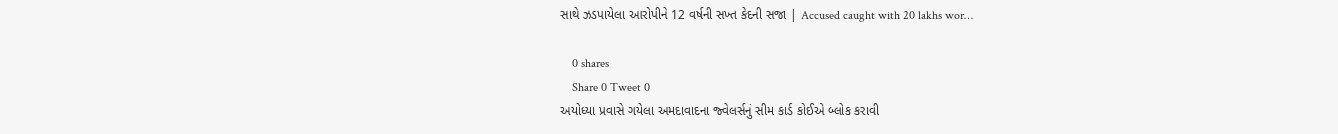સાથે ઝડપાયેલા આરોપીને 12 વર્ષની સખ્ત કેદની સજા | Accused caught with 20 lakhs wor…

    0 shares
    Share 0 Tweet 0
અયોધ્યા પ્રવાસે ગયેલા અમદાવાદના જ્વેલર્સનું સીમ કાર્ડ કોઈએ બ્લોક કરાવી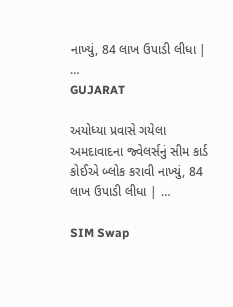નાખ્યું, 84 લાખ ઉપાડી લીધા | …
GUJARAT

અયોધ્યા પ્રવાસે ગયેલા અમદાવાદના જ્વેલર્સનું સીમ કાર્ડ કોઈએ બ્લોક કરાવી નાખ્યું, 84 લાખ ઉપાડી લીધા | …

SIM Swap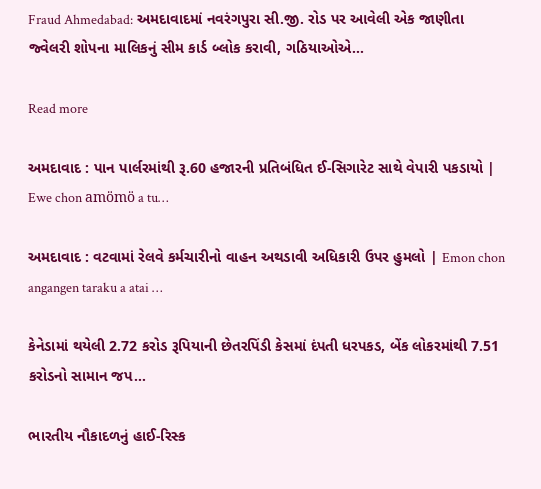Fraud Ahmedabad: અમદાવાદમાં નવરંગપુરા સી.જી. રોડ પર આવેલી એક જાણીતા જ્વેલરી શોપના માલિકનું સીમ કાર્ડ બ્લોક કરાવી, ગઠિયાઓએ...

Read more

અમદાવાદ : પાન પાર્લરમાંથી રૂ.60 હજારની પ્રતિબંધિત ઈ-સિગારેટ સાથે વેપારી પકડાયો | Ewe chon amömö a tu…

અમદાવાદ : વટવામાં રેલવે કર્મચારીનો વાહન અથડાવી અધિકારી ઉપર હુમલો | Emon chon angangen taraku a atai …

કેનેડામાં થયેલી 2.72 કરોડ રૂપિયાની છેતરપિંડી કેસમાં દંપતી ધરપકડ, બેંક લોકરમાંથી 7.51 કરોડનો સામાન જપ…

ભારતીય નૌકાદળનું હાઈ-રિસ્ક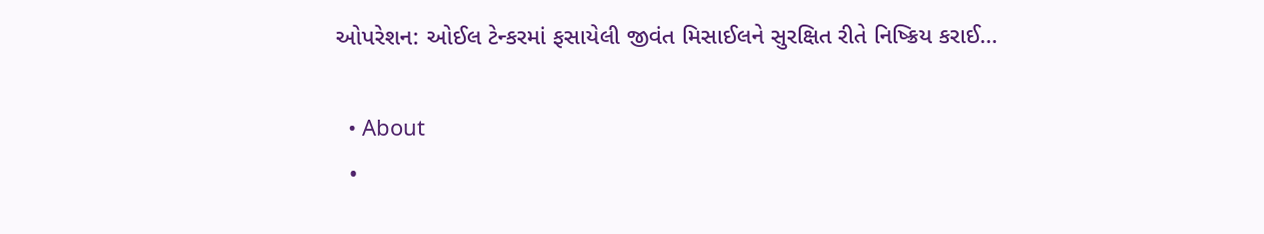ઓપરેશન: ઓઈલ ટેન્કરમાં ફસાયેલી જીવંત મિસાઈલને સુરક્ષિત રીતે નિષ્ક્રિય કરાઈ…

  • About
  •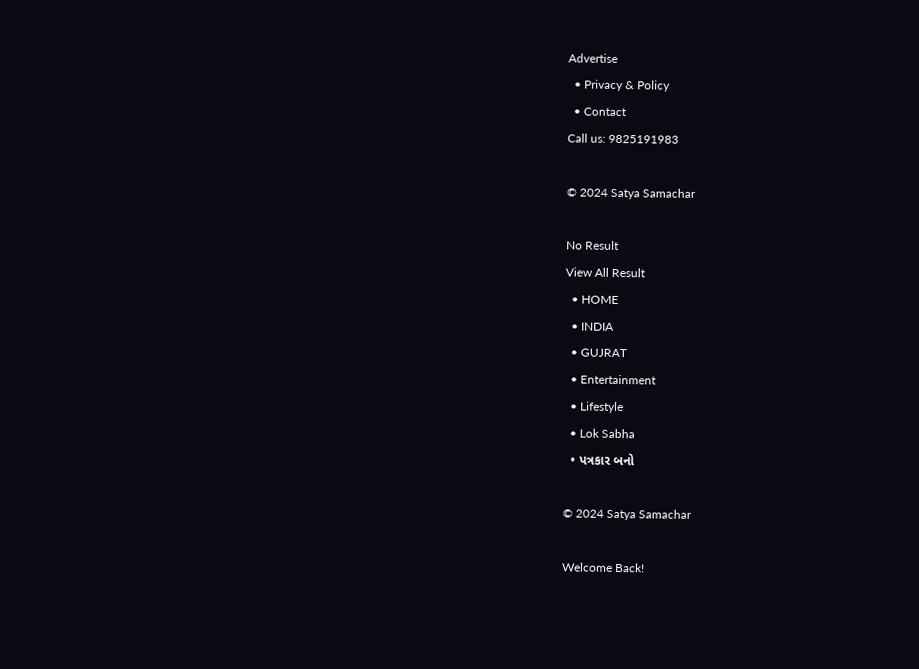Advertise
  • Privacy & Policy
  • Contact
Call us: 9825191983

© 2024 Satya Samachar

No Result
View All Result
  • HOME
  • INDIA
  • GUJRAT
  • Entertainment
  • Lifestyle
  • Lok Sabha
  • પત્રકાર બનો

© 2024 Satya Samachar

Welcome Back!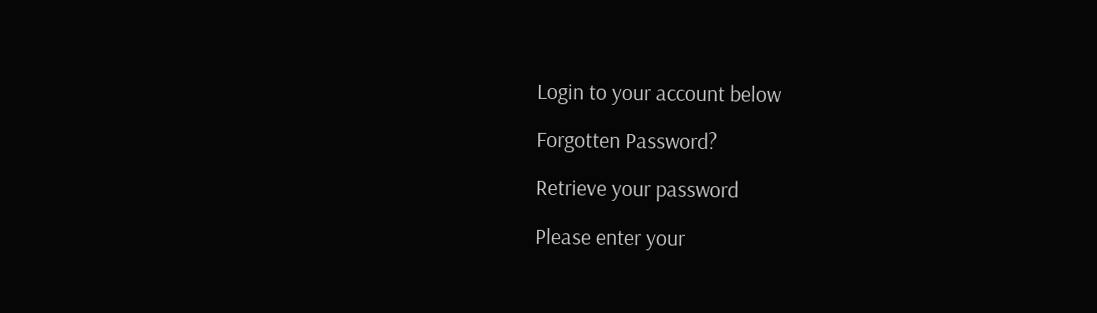Login to your account below

Forgotten Password?

Retrieve your password

Please enter your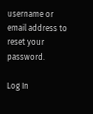username or email address to reset your password.

Log In